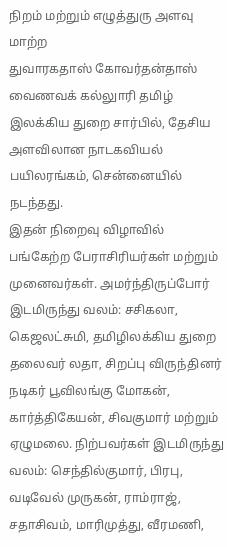நிறம் மற்றும் எழுத்துரு அளவு மாற்ற
துவாரகதாஸ் கோவர்தன்தாஸ் வைணவக் கல்லுாரி தமிழ் இலக்கிய துறை சார்பில், தேசிய அளவிலான நாடகவியல் பயிலரங்கம், சென்னையில் நடந்தது.
இதன் நிறைவு விழாவில் பங்கேற்ற பேராசிரியர்கள் மற்றும் முனைவர்கள். அமர்ந்திருப்போர் இடமிருந்து வலம்: சசிகலா, கெஜலட்சுமி, தமிழிலக்கிய துறை தலைவர் லதா, சிறப்பு விருந்தினர் நடிகர் பூவிலங்கு மோகன், கார்த்திகேயன், சிவகுமார் மற்றும் ஏழுமலை. நிற்பவர்கள் இடமிருந்து வலம்: செந்தில்குமார், பிரபு, வடிவேல் முருகன், ராம்ராஜ், சதாசிவம், மாரிமுத்து, வீரமணி,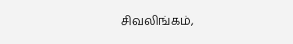சிவலிங்கம்,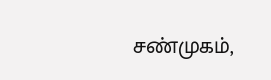சண்முகம்,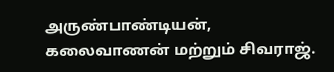அருண்பாண்டியன், கலைவாணன் மற்றும் சிவராஜ்.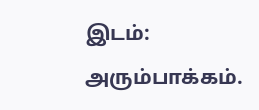இடம்: அரும்பாக்கம்.